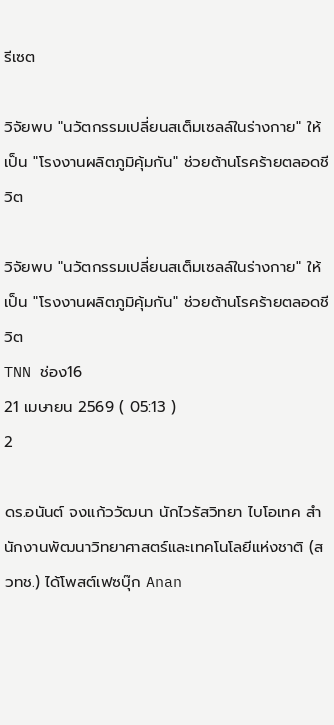รีเซต

วิจัยพบ "นวัตกรรมเปลี่ยนสเต็มเซลล์ในร่างกาย" ให้เป็น "โรงงานผลิตภูมิคุ้มกัน" ช่วยต้านโรคร้ายตลอดชีวิต

วิจัยพบ "นวัตกรรมเปลี่ยนสเต็มเซลล์ในร่างกาย" ให้เป็น "โรงงานผลิตภูมิคุ้มกัน" ช่วยต้านโรคร้ายตลอดชีวิต
TNN ช่อง16
21 เมษายน 2569 ( 05:13 )
2

ดร.อนันต์ จงแก้ววัฒนา นักไวรัสวิทยา ไบโอเทค สำนักงานพัฒนาวิทยาศาสตร์และเทคโนโลยีแห่งชาติ (สวทช.) ได้โพสต์เฟซบุ๊ก Anan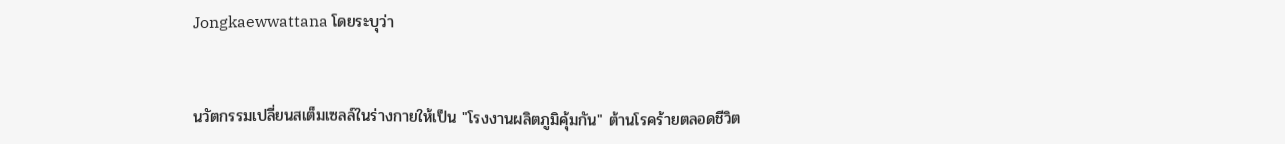Jongkaewwattana โดยระบุว่า


นวัตกรรมเปลี่ยนสเต็มเซลล์ในร่างกายให้เป็น "โรงงานผลิตภูมิคุ้มกัน" ต้านโรคร้ายตลอดชีวิต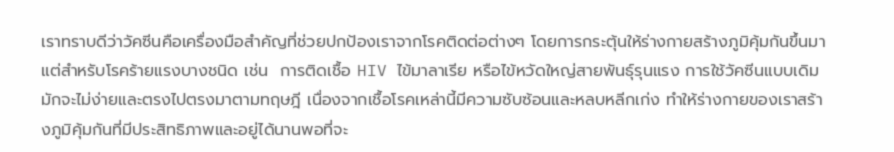เราทราบดีว่าวัคซีนคือเครื่องมือสำคัญที่ช่วยปกป้องเราจากโรคติดต่อต่างๆ โดยการกระตุ้นให้ร่างกายสร้างภูมิคุ้มกันขึ้นมา แต่สำหรับโรคร้ายแรงบางชนิด เช่น  การติดเชื้อ HIV ไข้มาลาเรีย หรือไข้หวัดใหญ่สายพันธุ์รุนแรง การใช้วัคซีนแบบเดิมมักจะไม่ง่ายและตรงไปตรงมาตามทฤษฎี เนื่องจากเชื้อโรคเหล่านี้มีความซับซ้อนและหลบหลีกเก่ง ทำให้ร่างกายของเราสร้างภูมิคุ้มกันที่มีประสิทธิภาพและอยู่ได้นานพอที่จะ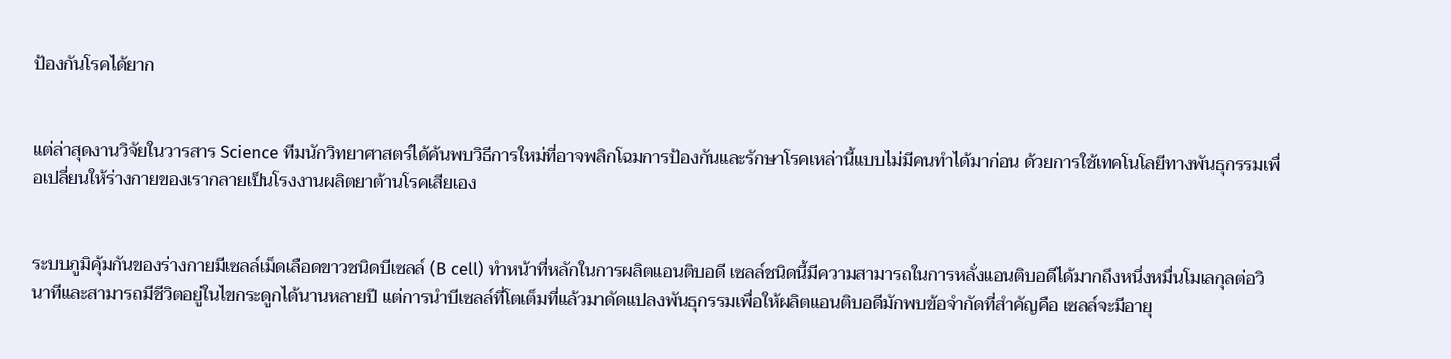ป้องกันโรคได้ยาก


แต่ล่าสุดงานวิจัยในวารสาร Science ทีมนักวิทยาศาสตร์ได้ค้นพบวิธีการใหม่ที่อาจพลิกโฉมการป้องกันและรักษาโรคเหล่านี้แบบไม่มีคนทำได้มาก่อน ด้วยการใช้เทคโนโลยีทางพันธุกรรมเพื่อเปลี่ยนให้ร่างกายของเรากลายเป็นโรงงานผลิตยาต้านโรคเสียเอง


ระบบภูมิคุ้มกันของร่างกายมีเซลล์เม็ดเลือดขาวชนิดบีเซลล์ (B cell) ทำหน้าที่หลักในการผลิตแอนติบอดี เซลล์ชนิดนี้มีความสามารถในการหลั่งแอนติบอดีได้มากถึงหนึ่งหมื่นโมเลกุลต่อวินาทีและสามารถมีชีวิตอยู่ในไขกระดูกได้นานหลายปี แต่การนำบีเซลล์ที่โตเต็มที่แล้วมาดัดแปลงพันธุกรรมเพื่อให้ผลิตแอนติบอดีมักพบข้อจำกัดที่สำคัญคือ เซลล์จะมีอายุ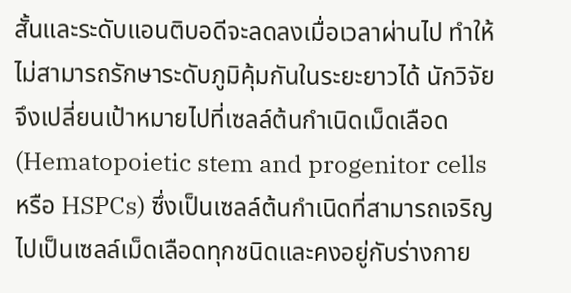สั้นและระดับแอนติบอดีจะลดลงเมื่อเวลาผ่านไป ทำให้ไม่สามารถรักษาระดับภูมิคุ้มกันในระยะยาวได้ นักวิจัยจึงเปลี่ยนเป้าหมายไปที่เซลล์ต้นกำเนิดเม็ดเลือด (Hematopoietic stem and progenitor cells หรือ HSPCs) ซึ่งเป็นเซลล์ต้นกำเนิดที่สามารถเจริญไปเป็นเซลล์เม็ดเลือดทุกชนิดและคงอยู่กับร่างกาย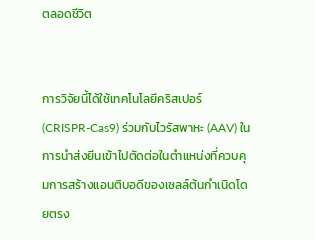ตลอดชีวิต


การวิจัยนี้ได้ใช้เทคโนโลยีคริสเปอร์ (CRISPR-Cas9) ร่วมกับไวรัสพาหะ (AAV) ในการนำส่งยีนเข้าไปตัดต่อในตำแหน่งที่ควบคุมการสร้างแอนติบอดีของเซลล์ต้นกำเนิดโดยตรง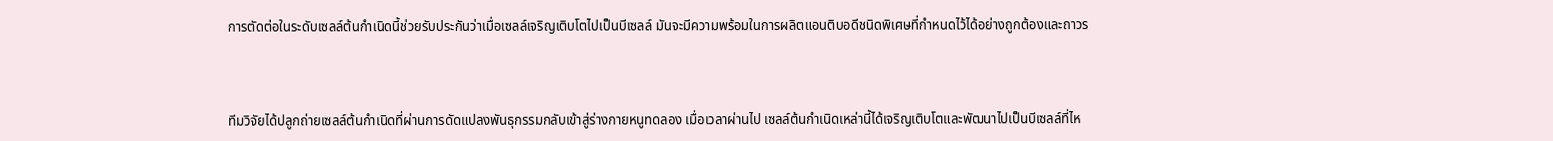การตัดต่อในระดับเซลล์ต้นกำเนิดนี้ช่วยรับประกันว่าเมื่อเซลล์เจริญเติบโตไปเป็นบีเซลล์ มันจะมีความพร้อมในการผลิตแอนติบอดีชนิดพิเศษที่กำหนดไว้ได้อย่างถูกต้องและถาวร



ทีมวิจัยได้ปลูกถ่ายเซลล์ต้นกำเนิดที่ผ่านการดัดแปลงพันธุกรรมกลับเข้าสู่ร่างกายหนูทดลอง เมื่อเวลาผ่านไป เซลล์ต้นกำเนิดเหล่านี้ได้เจริญเติบโตและพัฒนาไปเป็นบีเซลล์ที่ไห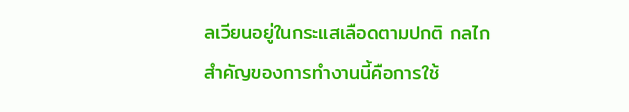ลเวียนอยู่ในกระแสเลือดตามปกติ กลไกสำคัญของการทำงานนี้คือการใช้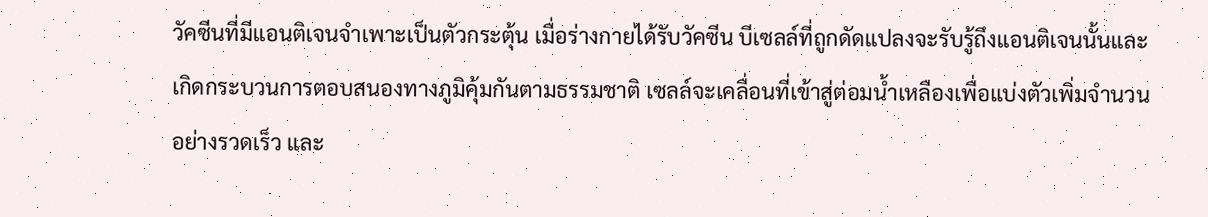วัคซีนที่มีแอนติเจนจำเพาะเป็นตัวกระตุ้น เมื่อร่างกายได้รับวัคซีน บีเซลล์ที่ถูกดัดแปลงจะรับรู้ถึงแอนติเจนนั้นและเกิดกระบวนการตอบสนองทางภูมิคุ้มกันตามธรรมชาติ เซลล์จะเคลื่อนที่เข้าสู่ต่อมน้ำเหลืองเพื่อแบ่งตัวเพิ่มจำนวนอย่างรวดเร็ว และ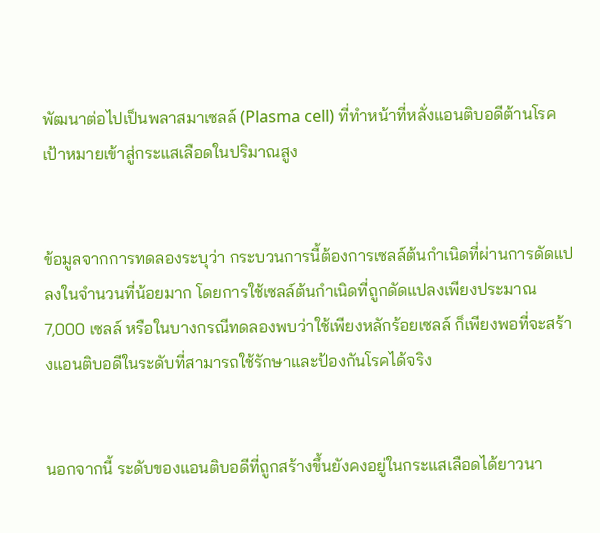พัฒนาต่อไปเป็นพลาสมาเซลล์ (Plasma cell) ที่ทำหน้าที่หลั่งแอนติบอดีต้านโรคเป้าหมายเข้าสู่กระแสเลือดในปริมาณสูง


ข้อมูลจากการทดลองระบุว่า กระบวนการนี้ต้องการเซลล์ต้นกำเนิดที่ผ่านการดัดแปลงในจำนวนที่น้อยมาก โดยการใช้เซลล์ต้นกำเนิดที่ถูกดัดแปลงเพียงประมาณ 7,000 เซลล์ หรือในบางกรณีทดลองพบว่าใช้เพียงหลักร้อยเซลล์ ก็เพียงพอที่จะสร้างแอนติบอดีในระดับที่สามารถใช้รักษาและป้องกันโรคได้จริง


นอกจากนี้ ระดับของแอนติบอดีที่ถูกสร้างขึ้นยังคงอยู่ในกระแสเลือดได้ยาวนา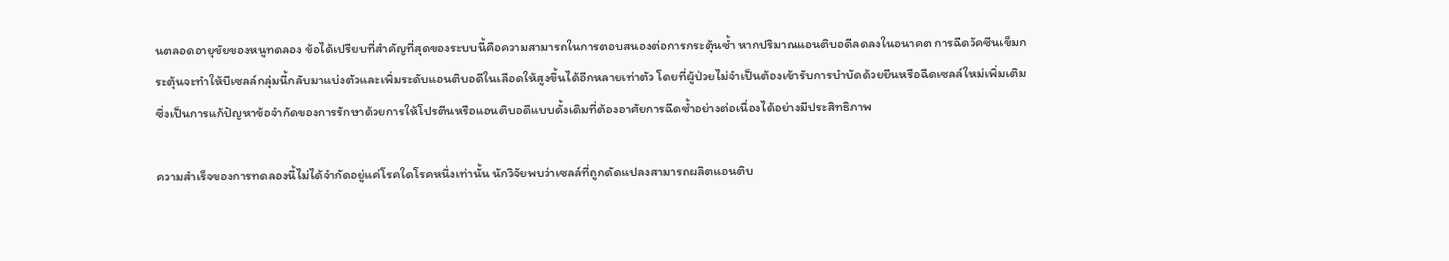นตลอดอายุขัยของหนูทดลอง ข้อได้เปรียบที่สำคัญที่สุดของระบบนี้คือความสามารถในการตอบสนองต่อการกระตุ้นซ้ำ หากปริมาณแอนติบอดีลดลงในอนาคต การฉีดวัคซีนเข็มกระตุ้นจะทำให้บีเซลล์กลุ่มนี้กลับมาแบ่งตัวและเพิ่มระดับแอนติบอดีในเลือดให้สูงขึ้นได้อีกหลายเท่าตัว โดยที่ผู้ป่วยไม่จำเป็นต้องเข้ารับการบำบัดด้วยยีนหรือฉีดเซลล์ใหม่เพิ่มเติม ซึ่งเป็นการแก้ปัญหาข้อจำกัดของการรักษาด้วยการให้โปรตีนหรือแอนติบอดีแบบดั้งเดิมที่ต้องอาศัยการฉีดซ้ำอย่างต่อเนื่องได้อย่างมีประสิทธิภาพ

ความสำเร็จของการทดลองนี้ไม่ได้จำกัดอยู่แค่โรคใดโรคหนึ่งเท่านั้น นักวิจัยพบว่าเซลล์ที่ถูกดัดแปลงสามารถผลิตแอนติบ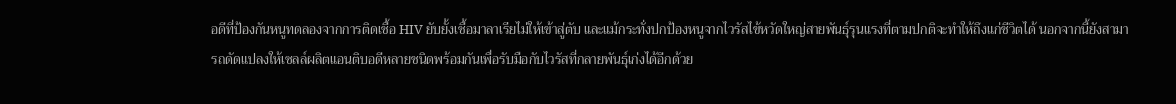อดีที่ป้องกันหนูทดลองจากการติดเชื้อ HIV ยับยั้งเชื้อมาลาเรียไม่ให้เข้าสู่ตับ และแม้กระทั่งปกป้องหนูจากไวรัสไข้หวัดใหญ่สายพันธุ์รุนแรงที่ตามปกติจะทำให้ถึงแก่ชีวิตได้ นอกจากนี้ยังสามารถดัดแปลงให้เซลล์ผลิตแอนติบอดีหลายชนิดพร้อมกันเพื่อรับมือกับไวรัสที่กลายพันธุ์เก่งได้อีกด้วย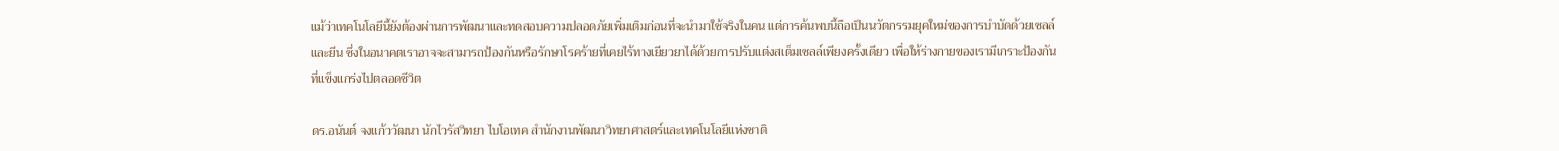แม้ว่าเทคโนโลยีนี้ยังต้องผ่านการพัฒนาและทดสอบความปลอดภัยเพิ่มเติมก่อนที่จะนำมาใช้จริงในคน แต่การค้นพบนี้ถือเป็นนวัตกรรมยุคใหม่ของการบำบัดด้วยเซลล์และยีน ซึ่งในอนาคตเราอาจจะสามารถป้องกันหรือรักษาโรคร้ายที่เคยไร้ทางเยียวยาได้ด้วยการปรับแต่งสเต็มเซลล์เพียงครั้งเดียว เพื่อให้ร่างกายของเรามีเกราะป้องกันที่แข็งแกร่งไปตลอดชีวิต

ดร.อนันต์ จงแก้ววัฒนา นักไวรัสวิทยา ไบโอเทค สำนักงานพัฒนาวิทยาศาสตร์และเทคโนโลยีแห่งชาติ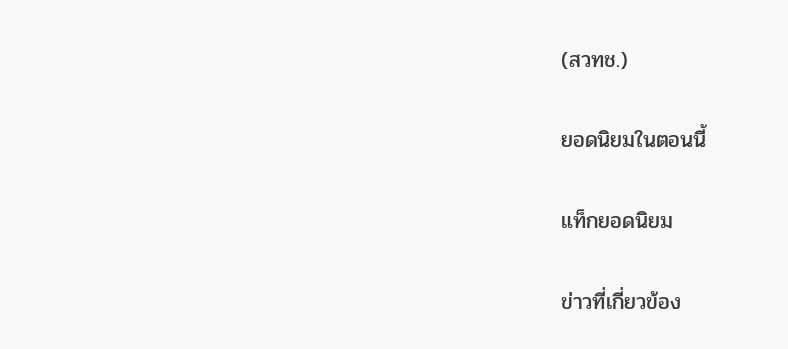(สวทช.)

ยอดนิยมในตอนนี้

แท็กยอดนิยม

ข่าวที่เกี่ยวข้อง